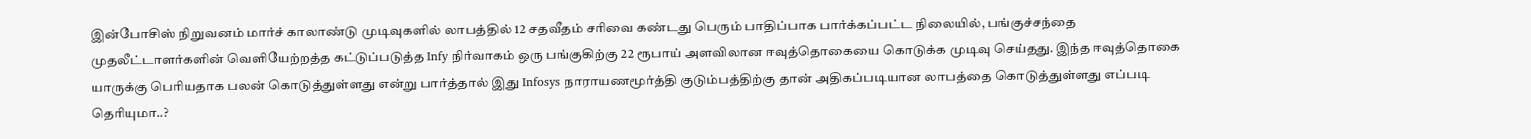இன்போசிஸ் நிறுவனம் மார்ச் காலாண்டு முடிவுகளில் லாபத்தில் 12 சதவீதம் சரிவை கண்டது பெரும் பாதிப்பாக பார்க்கப்பட்ட நிலையில், பங்குச்சந்தை முதலீட்டாளர்களின் வெளியேற்றத்த கட்டுப்படுத்த Infy நிர்வாகம் ஒரு பங்குகிற்கு 22 ரூபாய் அளவிலான ஈவுத்தொகையை கொடுக்க முடிவு செய்தது. இந்த ஈவுத்தொகை யாருக்கு பெரியதாக பலன் கொடுத்துள்ளது என்று பார்த்தால் இது Infosys நாராயணமூர்த்தி குடும்பத்திற்கு தான் அதிகப்படியான லாபத்தை கொடுத்துள்ளது எப்படி தெரியுமா..?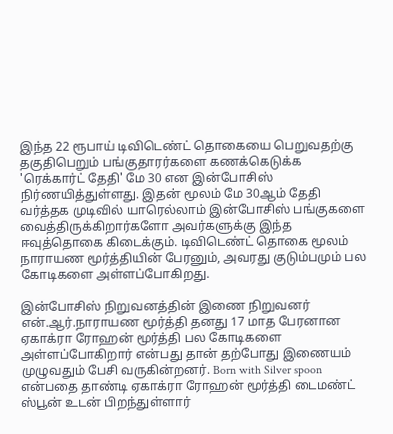இந்த 22 ரூபாய் டிவிடெண்ட் தொகையை பெறுவதற்கு தகுதிபெறும் பங்குதாரர்களை கணக்கெடுக்க 'ரெக்கார்ட் தேதி' மே 30 என இன்போசிஸ் நிர்ணயித்துள்ளது. இதன் மூலம் மே 30ஆம் தேதி வர்த்தக முடிவில் யாரெல்லாம் இன்போசிஸ் பங்குகளை வைத்திருக்கிறார்களோ அவர்களுக்கு இந்த ஈவுத்தொகை கிடைக்கும். டிவிடெண்ட் தொகை மூலம் நாராயண மூர்த்தியின் பேரனும், அவரது குடும்பமும் பல கோடிகளை அள்ளப்போகிறது.

இன்போசிஸ் நிறுவனத்தின் இணை நிறுவனர் என்.ஆர்.நாராயண மூர்த்தி தனது 17 மாத பேரனான ஏகாக்ரா ரோஹன் மூர்த்தி பல கோடிகளை அள்ளப்போகிறார் என்பது தான் தற்போது இணையம் முழுவதும் பேசி வருகின்றனர். Born with Silver spoon என்பதை தாண்டி ஏகாக்ரா ரோஹன் மூர்த்தி டைமண்ட் ஸ்பூன் உடன் பிறந்துள்ளார்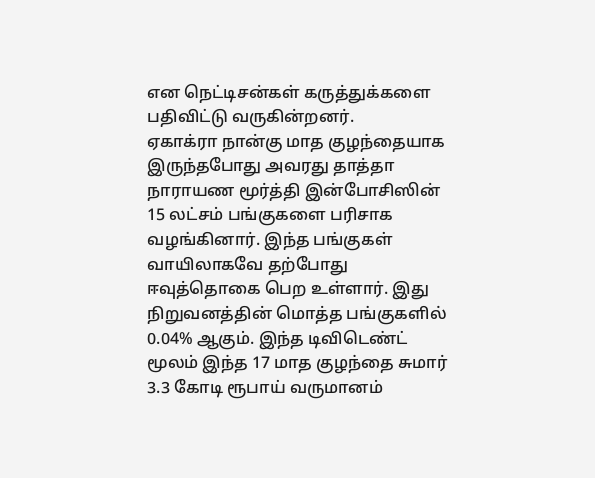என நெட்டிசன்கள் கருத்துக்களை பதிவிட்டு வருகின்றனர்.
ஏகாக்ரா நான்கு மாத குழந்தையாக இருந்தபோது அவரது தாத்தா நாராயண மூர்த்தி இன்போசிஸின் 15 லட்சம் பங்குகளை பரிசாக வழங்கினார். இந்த பங்குகள் வாயிலாகவே தற்போது ஈவுத்தொகை பெற உள்ளார். இது நிறுவனத்தின் மொத்த பங்குகளில் 0.04% ஆகும். இந்த டிவிடெண்ட் மூலம் இந்த 17 மாத குழந்தை சுமார் 3.3 கோடி ரூபாய் வருமானம்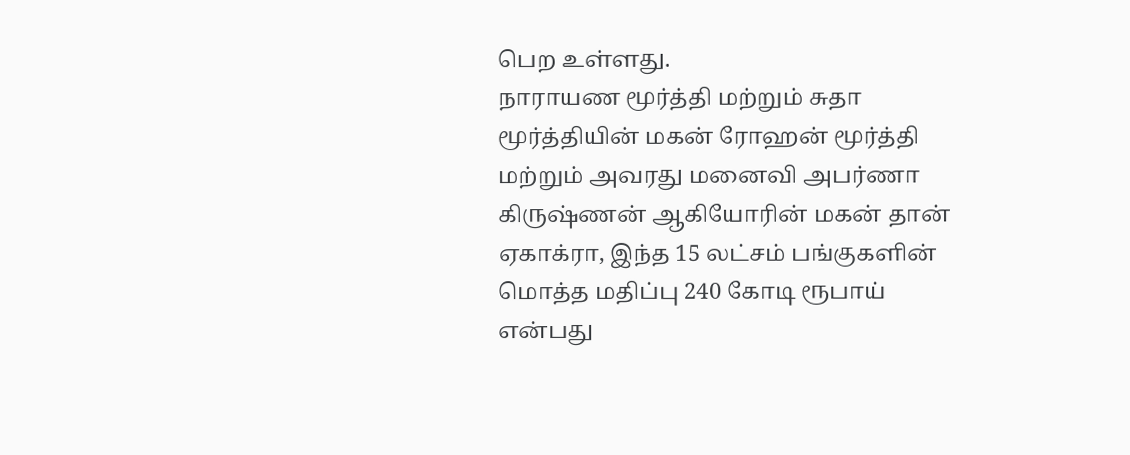பெற உள்ளது.
நாராயண மூர்த்தி மற்றும் சுதா மூர்த்தியின் மகன் ரோஹன் மூர்த்தி மற்றும் அவரது மனைவி அபர்ணா கிருஷ்ணன் ஆகியோரின் மகன் தான் ஏகாக்ரா, இந்த 15 லட்சம் பங்குகளின் மொத்த மதிப்பு 240 கோடி ரூபாய் என்பது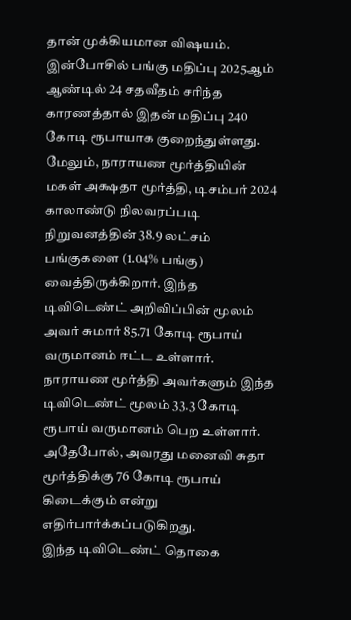தான் முக்கியமான விஷயம். இன்போசில் பங்கு மதிப்பு 2025ஆம் ஆண்டில் 24 சதவீதம் சரிந்த காரணத்தால் இதன் மதிப்பு 240 கோடி ரூபாயாக குறைந்துள்ளது.
மேலும், நாராயண மூர்த்தியின் மகள் அக்ஷதா மூர்த்தி, டிசம்பர் 2024 காலாண்டு நிலவரப்படி நிறுவனத்தின் 38.9 லட்சம் பங்குகளை (1.04% பங்கு) வைத்திருக்கிறார். இந்த டிவிடெண்ட் அறிவிப்பின் மூலம் அவர் சுமார் 85.71 கோடி ரூபாய் வருமானம் ஈட்ட உள்ளார்.
நாராயண மூர்த்தி அவர்களும் இந்த டிவிடெண்ட் மூலம் 33.3 கோடி ரூபாய் வருமானம் பெற உள்ளார். அதேபோல், அவரது மனைவி சுதா மூர்த்திக்கு 76 கோடி ரூபாய் கிடைக்கும் என்று எதிர்பார்க்கப்படுகிறது.
இந்த டிவிடெண்ட் தொகை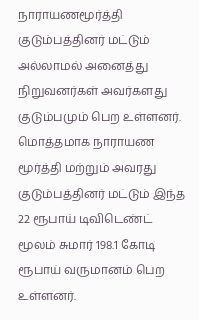நாராயணமூர்த்தி குடும்பத்தினர் மட்டும் அல்லாமல் அனைத்து நிறுவனர்கள் அவர்களது குடும்பமும் பெற உள்ளனர். மொத்தமாக நாராயண மூர்த்தி மற்றும் அவரது குடும்பத்தினர் மட்டும் இந்த 22 ரூபாய் டிவிடெண்ட் மூலம் சுமார் 198.1 கோடி ரூபாய் வருமானம் பெற உள்ளனர்.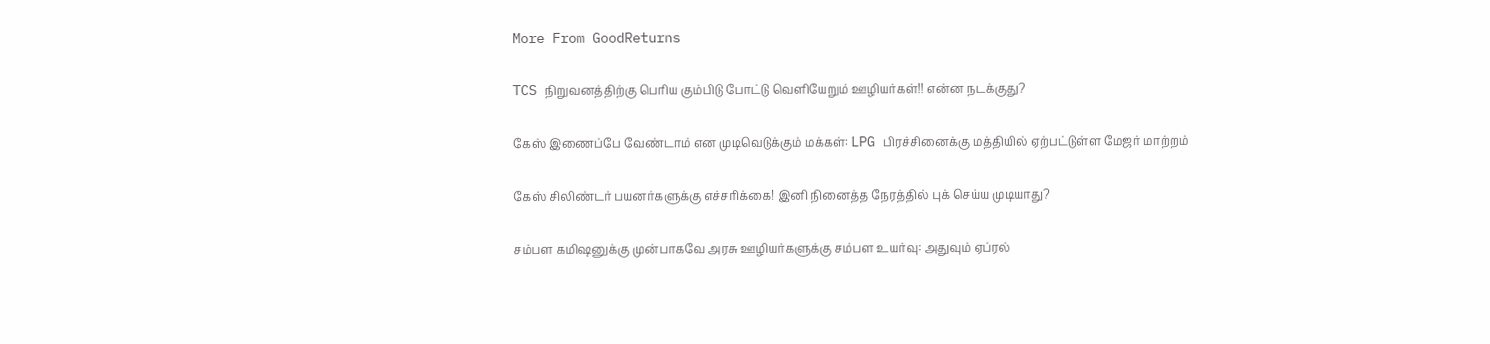More From GoodReturns

TCS நிறுவனத்திற்கு பெரிய கும்பிடு போட்டு வெளியேறும் ஊழியர்கள்!! என்ன நடக்குது?

கேஸ் இணைப்பே வேண்டாம் என முடிவெடுக்கும் மக்கள்: LPG பிரச்சினைக்கு மத்தியில் ஏற்பட்டுள்ள மேஜர் மாற்றம்

கேஸ் சிலிண்டர் பயனர்களுக்கு எச்சரிக்கை! இனி நினைத்த நேரத்தில் புக் செய்ய முடியாது?

சம்பள கமிஷனுக்கு முன்பாகவே அரசு ஊழியர்களுக்கு சம்பள உயர்வு: அதுவும் ஏப்ரல்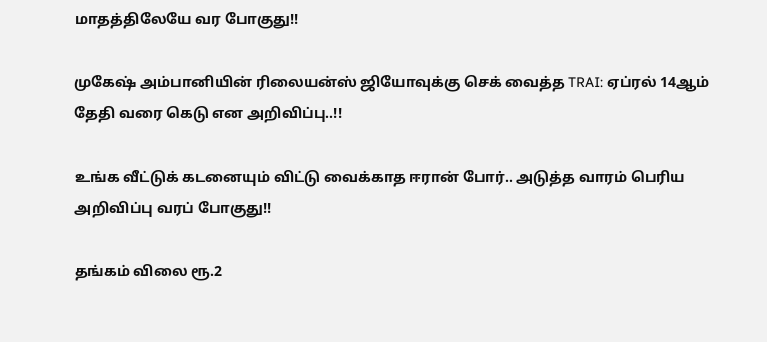மாதத்திலேயே வர போகுது!!

முகேஷ் அம்பானியின் ரிலையன்ஸ் ஜியோவுக்கு செக் வைத்த TRAI: ஏப்ரல் 14ஆம் தேதி வரை கெடு என அறிவிப்பு..!!

உங்க வீட்டுக் கடனையும் விட்டு வைக்காத ஈரான் போர்.. அடுத்த வாரம் பெரிய அறிவிப்பு வரப் போகுது!!

தங்கம் விலை ரூ.2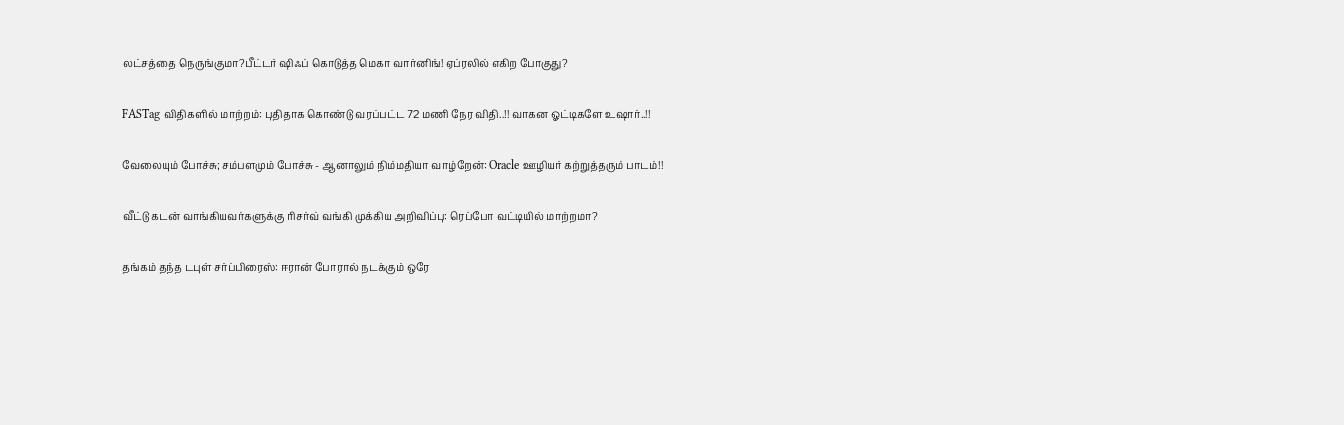லட்சத்தை நெருங்குமா?பீட்டர் ஷிஃப் கொடுத்த மெகா வார்னிங்! ஏப்ரலில் எகிற போகுது?

FASTag விதிகளில் மாற்றம்: புதிதாக கொண்டு வரப்பட்ட 72 மணி நேர விதி..!! வாகன ஓட்டிகளே உஷார்..!!

வேலையும் போச்சு; சம்பளமும் போச்சு - ஆனாலும் நிம்மதியா வாழ்றேன்: Oracle ஊழியர் கற்றுத்தரும் பாடம்!!

வீட்டு கடன் வாங்கியவர்களுக்கு ரிசர்வ் வங்கி முக்கிய அறிவிப்பு: ரெப்போ வட்டியில் மாற்றமா?

தங்கம் தந்த டபுள் சர்ப்பிரைஸ்: ஈரான் போரால் நடக்கும் ஒரே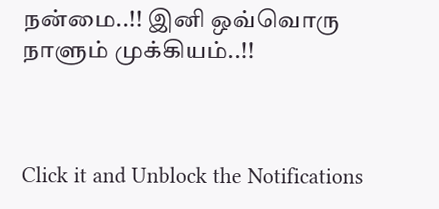நன்மை..!! இனி ஒவ்வொரு நாளும் முக்கியம்..!!



Click it and Unblock the Notifications